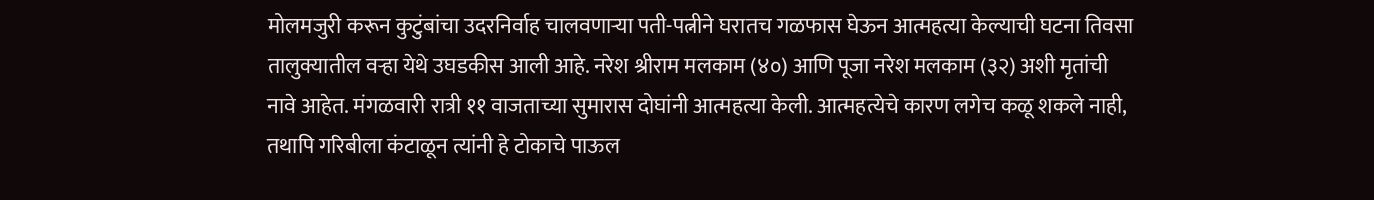मोलमजुरी करून कुटुंबांचा उदरनिर्वाह चालवणाऱ्या पती-पत्नीने घरातच गळफास घेऊन आत्महत्या केल्याची घटना तिवसा तालुक्यातील वऱ्हा येथे उघडकीस आली आहे. नरेश श्रीराम मलकाम (४०) आणि पूजा नरेश मलकाम (३२) अशी मृतांची नावे आहेत. मंगळवारी रात्री ११ वाजताच्या सुमारास दोघांनी आत्महत्या केली. आत्महत्येचे कारण लगेच कळू शकले नाही, तथापि गरिबीला कंटाळून त्यांनी हे टोकाचे पाऊल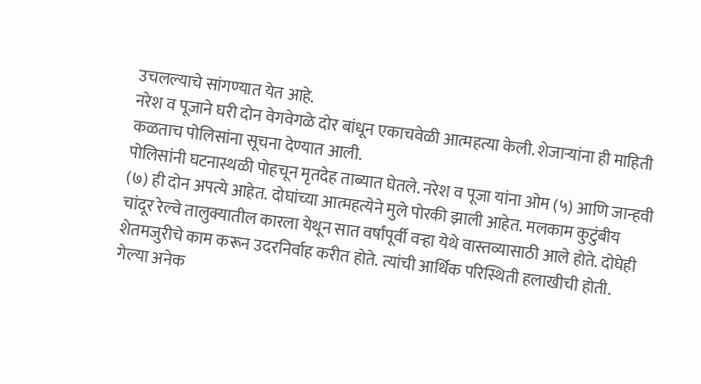उचलल्याचे सांगण्यात येत आहे.
नरेश व पूजाने घरी दोन वेगवेगळे दोर बांधून एकाचवेळी आत्महत्या केली. शेजाऱ्यांना ही माहिती कळताच पोलिसांना सूचना देण्यात आली.
पोलिसांनी घटनास्थळी पोहचून मृतदेह ताब्यात घेतले. नरेश व पूजा यांना ओम (५) आणि जान्हवी (७) ही दोन अपत्ये आहेत. दोघांच्या आत्महत्येने मुले पोरकी झाली आहेत. मलकाम कुटुंबीय चांदूर रेल्वे तालुक्यातील कारला येथून सात वर्षांपूर्वी वऱ्हा येथे वास्तव्यासाठी आले होते. दोघेही शेतमजुरीचे काम करून उदरनिर्वाह करीत होते. त्यांची आर्थिक परिस्थिती हलाखीची होती. गेल्या अनेक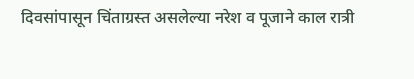दिवसांपासून चिंताग्रस्त असलेल्या नरेश व पूजाने काल रात्री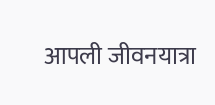आपली जीवनयात्रा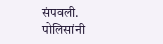संपवली. पोलिसांनी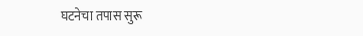घटनेचा तपास सुरू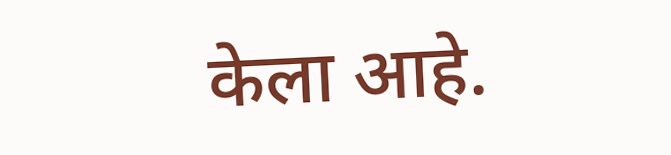केला आहे.